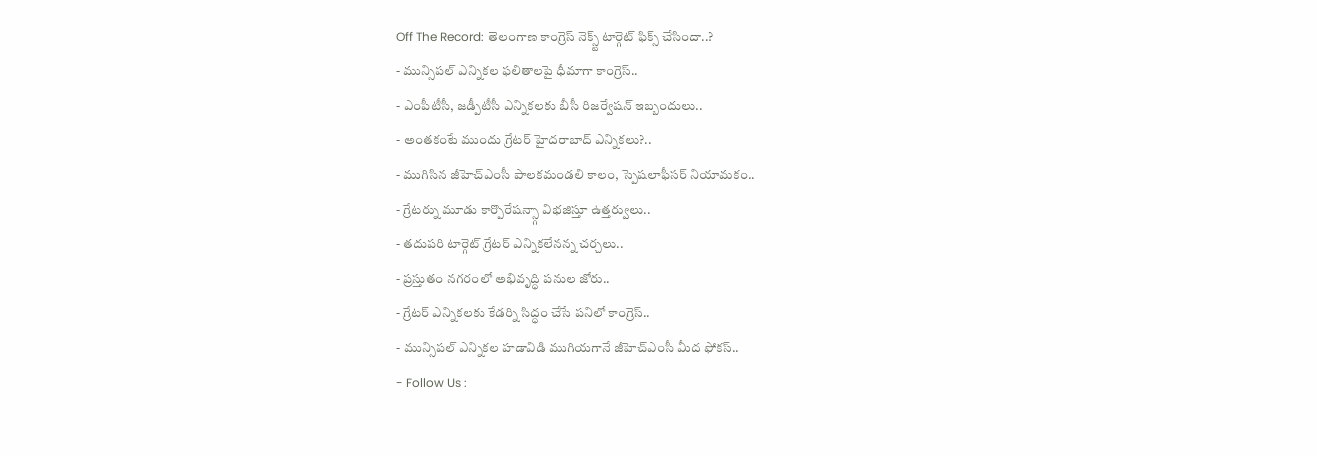Off The Record: తెలంగాణ కాంగ్రెస్ నెక్స్ట్ టార్గెట్ ఫిక్స్ చేసిందా..?
- మున్సిపల్ ఎన్నికల ఫలితాలపై ధీమాగా కాంగ్రెస్..
- ఎంపీటీసీ, జడ్పీటీసీ ఎన్నికలకు బీసీ రిజర్వేషన్ ఇబ్బందులు..
- అంతకంటే ముందు గ్రేటర్ హైదరాబాద్ ఎన్నికలు?..
- ముగిసిన జీహెచ్ఎంసీ పాలకమండలి కాలం, స్పెషలాఫీసర్ నియామకం..
- గ్రేటర్ను మూడు కార్పొరేషన్స్గా విభజిస్తూ ఉత్తర్వులు..
- తదుపరి టార్గెట్ గ్రేటర్ ఎన్నికలేనన్న చర్చలు..
- ప్రస్తుతం నగరంలో అభివృద్ధి పనుల జోరు..
- గ్రేటర్ ఎన్నికలకు కేడర్ని సిద్ధం చేసే పనిలో కాంగ్రెస్..
- మున్సిపల్ ఎన్నికల హడావిడి ముగియగానే జీహెచ్ఎంసీ మీద ఫోకస్..
- Follow Us :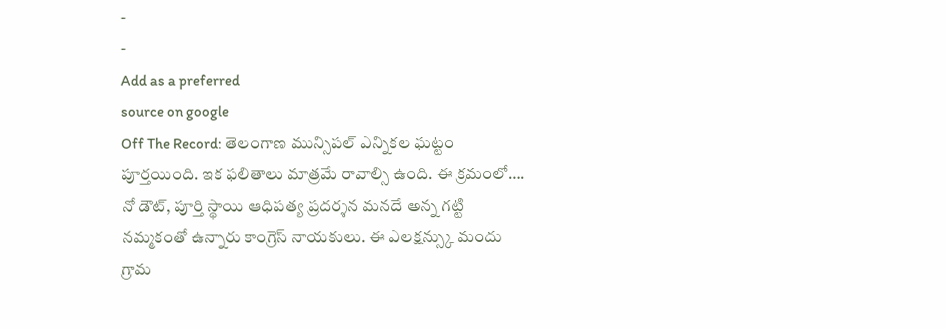-
-
Add as a preferred
source on google
Off The Record: తెలంగాణ మున్సిపల్ ఎన్నికల ఘట్టం పూర్తయింది. ఇక ఫలితాలు మాత్రమే రావాల్సి ఉంది. ఈ క్రమంలో…. నో డౌట్, పూర్తి స్థాయి ఆధిపత్య ప్రదర్శన మనదే అన్న గట్టి నమ్మకంతో ఉన్నారు కాంగ్రెస్ నాయకులు. ఈ ఎలక్షన్స్కు మందు గ్రామ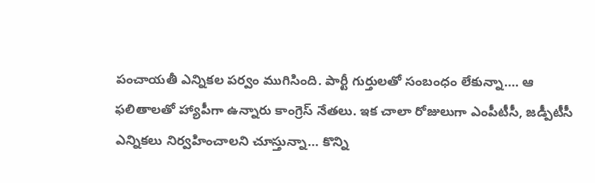పంచాయతీ ఎన్నికల పర్వం ముగిసింది. పార్టీ గుర్తులతో సంబంధం లేకున్నా…. ఆ ఫలితాలతో హ్యాపీగా ఉన్నారు కాంగ్రెస్ నేతలు. ఇక చాలా రోజులుగా ఎంపీటీసీ, జడ్పీటీసీ ఎన్నికలు నిర్వహించాలని చూస్తున్నా… కొన్ని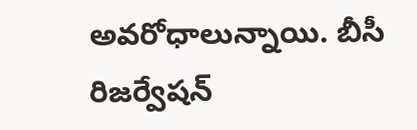అవరోధాలున్నాయి. బీసీ రిజర్వేషన్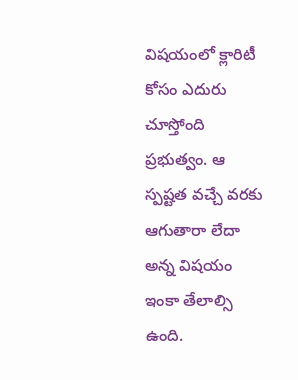విషయంలో క్లారిటీ కోసం ఎదురు చూస్తోంది ప్రభుత్వం. ఆ స్పష్టత వచ్చే వరకు ఆగుతారా లేదా అన్న విషయం ఇంకా తేలాల్సి ఉంది.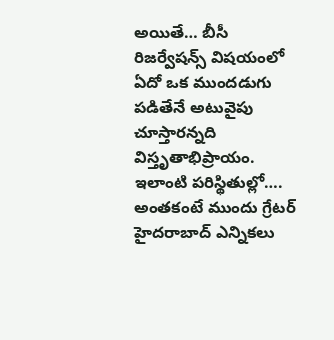అయితే… బీసీ రిజర్వేషన్స్ విషయంలో ఏదో ఒక ముందడుగు పడితేనే అటువైపు చూస్తారన్నది విస్తృతాభిప్రాయం. ఇలాంటి పరిస్థితుల్లో…. అంతకంటే ముందు గ్రేటర్ హైదరాబాద్ ఎన్నికలు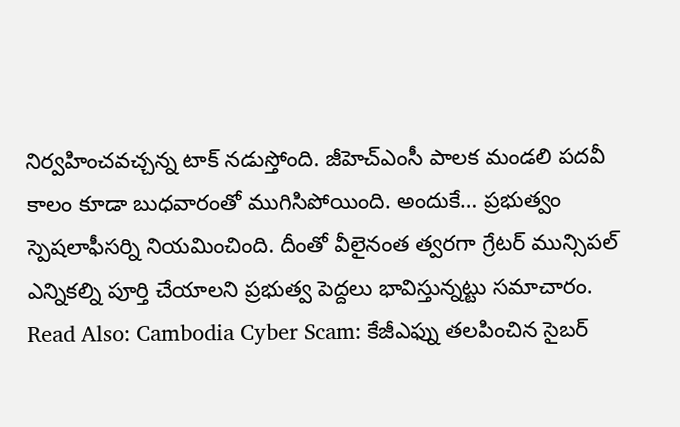నిర్వహించవచ్చన్న టాక్ నడుస్తోంది. జీహెచ్ఎంసీ పాలక మండలి పదవీ కాలం కూడా బుధవారంతో ముగిసిపోయింది. అందుకే… ప్రభుత్వం స్పెషలాఫీసర్ని నియమించింది. దీంతో వీలైనంత త్వరగా గ్రేటర్ మున్సిపల్ ఎన్నికల్ని పూర్తి చేయాలని ప్రభుత్వ పెద్దలు భావిస్తున్నట్టు సమాచారం.
Read Also: Cambodia Cyber Scam: కేజీఎఫ్ను తలపించిన సైబర్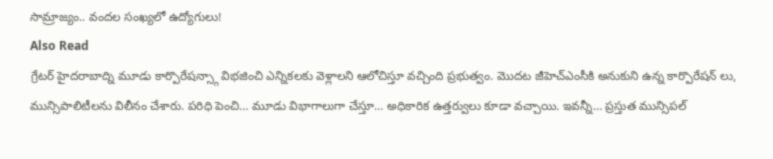సామ్రాజ్యం.. వందల సంఖ్యలో ఉద్యోగులు!
Also Read
గ్రేటర్ హైదరాబాద్ని మూడు కార్పొరేషన్స్గా విభజించి ఎన్నికలకు వెళ్లాలని ఆలోచిస్తూ వచ్చింది ప్రభుత్వం. మొదట జీహెచ్ఎంసీకి అనుకుని ఉన్న కార్పొరేషన్ లు, మున్సిపాలిటీలను విలీనం చేశారు. పరిధి పెంచి… మూడు విభాగాలుగా చేస్తూ… అధికారిక ఉత్తర్వులు కూడా వచ్చాయి. ఇవన్నీ… ప్రస్తుత మున్సిపల్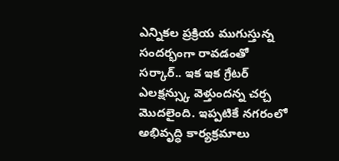ఎన్నికల ప్రక్రియ ముగుస్తున్న సందర్భంగా రావడంతో సర్కార్.. ఇక ఇక గ్రేటర్ ఎలక్షన్స్కు వెళ్తుందన్న చర్చ మొదలైంది. ఇప్పటికే నగరంలో అభివృద్ధి కార్యక్రమాలు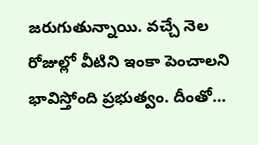జరుగుతున్నాయి. వచ్చే నెల రోజుల్లో వీటిని ఇంకా పెంచాలని భావిస్తోంది ప్రభుత్వం. దీంతో…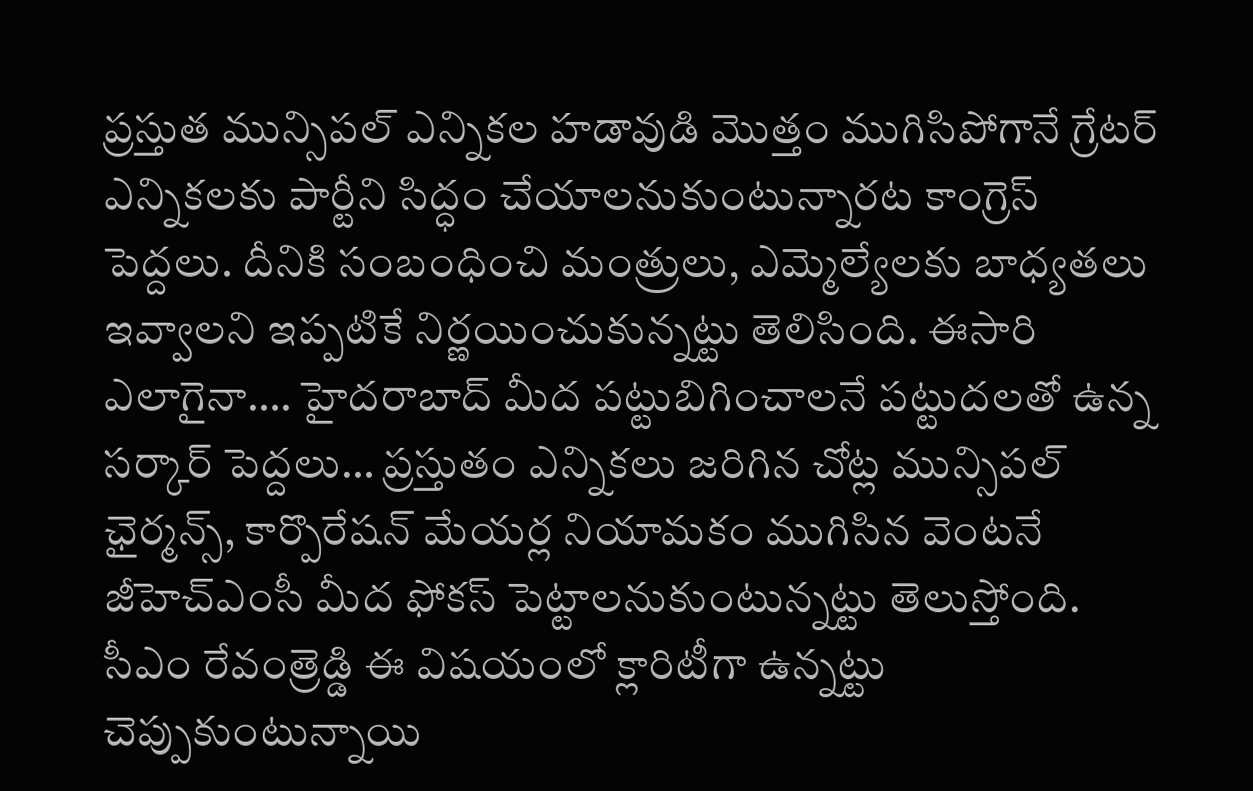ప్రస్తుత మున్సిపల్ ఎన్నికల హడావుడి మొత్తం ముగిసిపోగానే గ్రేటర్ ఎన్నికలకు పార్టీని సిద్ధం చేయాలనుకుంటున్నారట కాంగ్రెస్ పెద్దలు. దీనికి సంబంధించి మంత్రులు, ఎమ్మెల్యేలకు బాధ్యతలు ఇవ్వాలని ఇప్పటికే నిర్ణయించుకున్నట్టు తెలిసింది. ఈసారి ఎలాగైనా…. హైదరాబాద్ మీద పట్టుబిగించాలనే పట్టుదలతో ఉన్న సర్కార్ పెద్దలు… ప్రస్తుతం ఎన్నికలు జరిగిన చోట్ల మున్సిపల్ ఛైర్మన్స్, కార్పొరేషన్ మేయర్ల నియామకం ముగిసిన వెంటనే జీహెచ్ఎంసీ మీద ఫోకస్ పెట్టాలనుకుంటున్నట్టు తెలుస్తోంది. సీఎం రేవంత్రెడ్డి ఈ విషయంలో క్లారిటీగా ఉన్నట్టు చెప్పుకుంటున్నాయి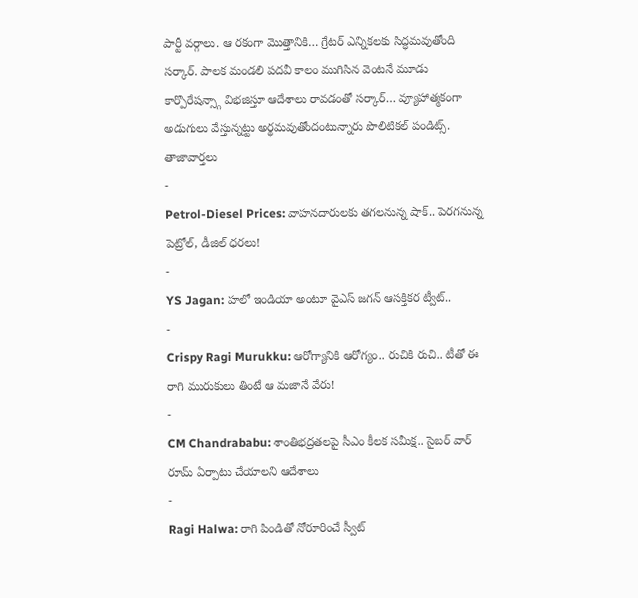పార్టీ వర్గాలు. ఆ రకంగా మొత్తానికి… గ్రేటర్ ఎన్నికలకు సిద్ధమవుతోంది సర్కార్. పాలక మండలి పదవీ కాలం ముగిసిన వెంటనే మూడు కార్పొరేషన్స్గా విభజిస్తూ ఆదేశాలు రావడంతో సర్కార్… వ్యూహాత్మకంగా అడుగులు వేస్తున్నట్టు అర్థమవుతోందంటున్నారు పొలిటికల్ పండిట్స్.
తాజావార్తలు
-
Petrol-Diesel Prices: వాహనదారులకు తగలనున్న షాక్.. పెరగనున్న పెట్రోల్, డీజిల్ ధరలు!
-
YS Jagan: హలో ఇండియా అంటూ వైఎస్ జగన్ ఆసక్తికర ట్వీట్..
-
Crispy Ragi Murukku: ఆరోగ్యానికి ఆరోగ్యం.. రుచికి రుచి.. టీతో ఈ రాగి మురుకులు తింటే ఆ మజానే వేరు!
-
CM Chandrababu: శాంతిభద్రతలపై సీఎం కీలక సమీక్ష.. సైబర్ వార్ రూమ్ ఏర్పాటు చేయాలని ఆదేశాలు
-
Ragi Halwa: రాగి పిండితో నోరూరించే స్వీట్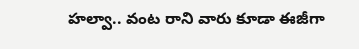హల్వా.. వంట రాని వారు కూడా ఈజీగా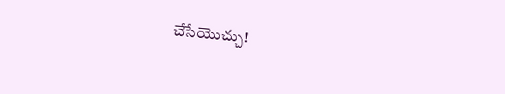చేసేయొచ్చు!